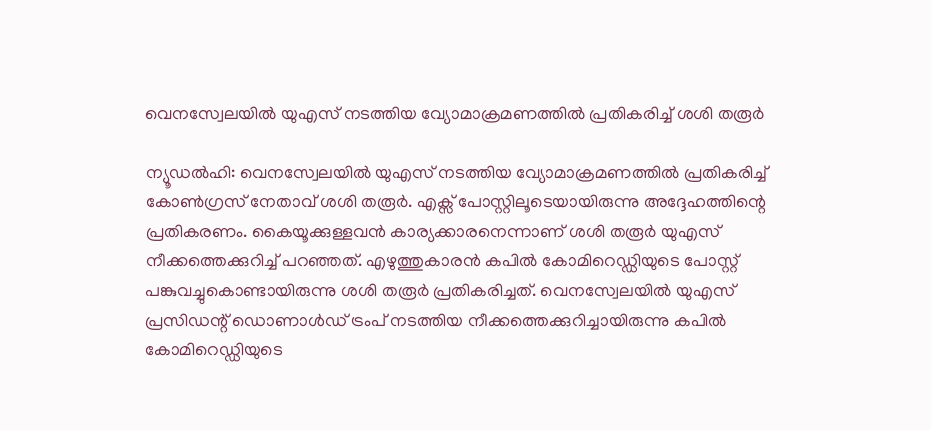വെനസ്വേലയിൽ യുഎസ് നടത്തിയ വ്യോമാക്രമണത്തിൽ പ്രതികരിച്ച് ശശി തരൂർ

ന്യൂഡൽഹി: വെനസ്വേലയിൽ യുഎസ് നടത്തിയ വ്യോമാക്രമണത്തിൽ പ്രതികരിച്ച് കോൺഗ്രസ് നേതാവ് ശശി തരൂർ. എക്സ് പോസ്റ്റിലൂടെയായിരുന്നു അദ്ദേഹത്തിന്റെ പ്രതികരണം. കൈയൂക്കുള്ളവൻ കാര്യക്കാരനെന്നാണ് ശശി തരൂർ യുഎസ് നീക്കത്തെക്കുറിച്ച് പറഞ്ഞത്. എഴുത്തുകാരൻ കപിൽ കോമിറെഡ്ഡിയുടെ പോസ്റ്റ് പങ്കുവച്ചുകൊണ്ടായിരുന്നു ശശി തരൂർ പ്രതികരിച്ചത്. വെനസ്വേലയിൽ യുഎസ് പ്രസിഡന്റ് ഡൊണാൾഡ് ട്രംപ് നടത്തിയ നീക്കത്തെക്കുറിച്ചായിരുന്നു കപിൽ കോമിറെഡ്ഡിയുടെ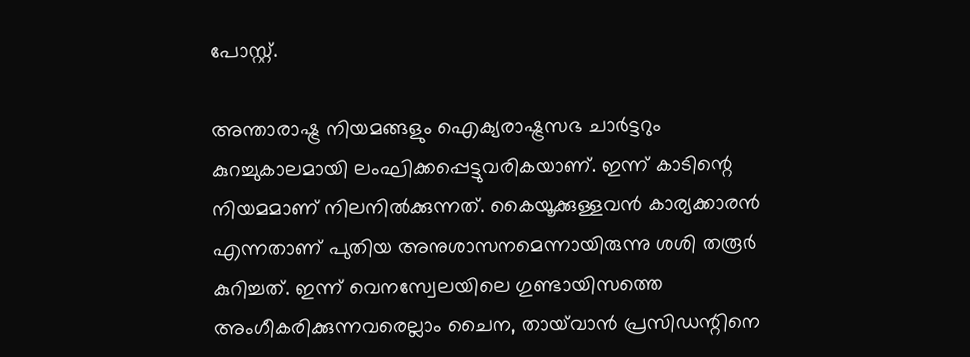പോസ്റ്റ്.

അന്താരാഷ്ട്ര നിയമങ്ങളും ഐക്യരാഷ്ട്രസഭ ചാർട്ടറും കുറച്ചുകാലമായി ലംഘിക്കപ്പെട്ടുവരികയാണ്. ഇന്ന് കാടിന്റെ നിയമമാണ് നിലനിൽക്കുന്നത്. കൈയൂക്കുള്ളവൻ കാര്യക്കാരൻ എന്നതാണ് പുതിയ അനുശാസനമെന്നായിരുന്നു ശശി തരൂർ കുറിച്ചത്. ഇന്ന് വെനസ്വേലയിലെ ഗുണ്ടായിസത്തെ അംഗീകരിക്കുന്നവരെല്ലാം ചൈന, തായ്‌വാൻ പ്രസിഡന്റിനെ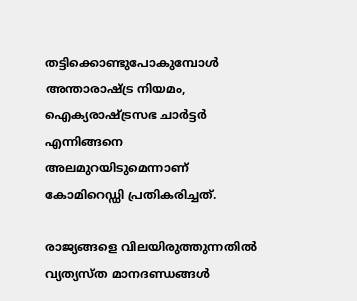തട്ടിക്കൊണ്ടുപോകുമ്പോൾ അന്താരാഷ്ട്ര നിയമം, ഐക്യരാഷ്ട്രസഭ ചാർട്ടർ എന്നിങ്ങനെ അലമുറയിടുമെന്നാണ് കോമിറെഡ്ഡി പ്രതികരിച്ചത്.

രാജ്യങ്ങളെ വിലയിരുത്തുന്നതിൽ വ്യത്യസ്ത മാനദണ്ഡങ്ങൾ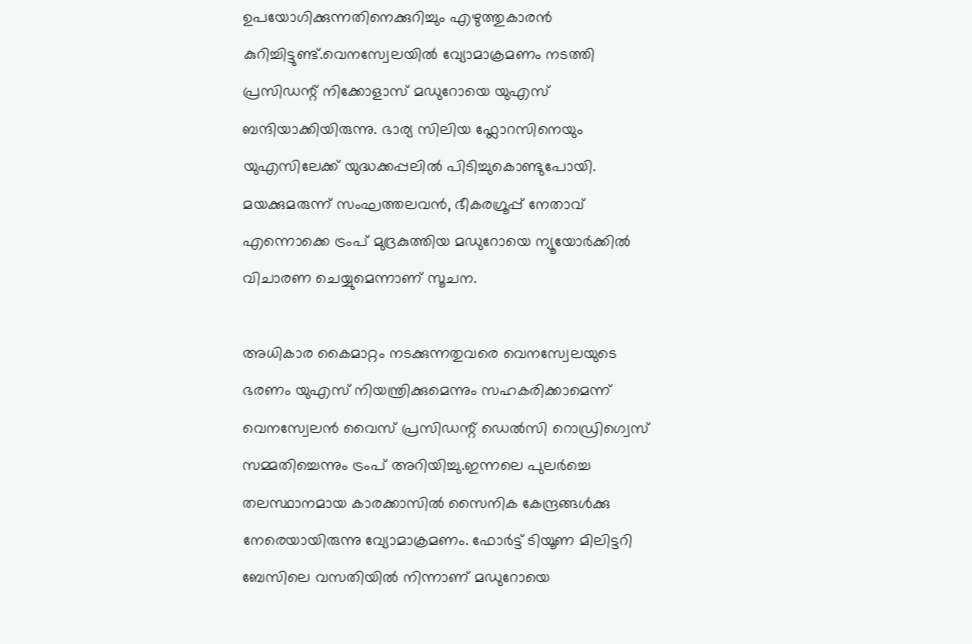ഉപയോഗിക്കുന്നതിനെക്കുറിച്ചും എഴുത്തുകാരൻ കുറിച്ചിട്ടുണ്ട്.വെനസ്വേലയിൽ വ്യോമാക്രമണം നടത്തി പ്രസിഡന്റ് നിക്കോളാസ് മഡുറോയെ യുഎസ് ബന്ദിയാക്കിയിരുന്നു. ഭാര്യ സിലിയ ഫ്ലോറസിനെയും യുഎസിലേക്ക് യുദ്ധക്കപ്പലിൽ പിടിച്ചുകൊണ്ടുപോയി. മയക്കുമരുന്ന് സംഘത്തലവൻ, ഭീകരഗ്രൂപ്പ് നേതാവ് എന്നൊക്കെ ട്രംപ് മുദ്രകുത്തിയ മഡുറോയെ ന്യൂയോർക്കിൽ വിചാരണ ചെയ്യുമെന്നാണ് സൂചന.

അധികാര കൈമാറ്റം നടക്കുന്നതുവരെ വെനസ്വേലയുടെ ഭരണം യുഎസ് നിയന്ത്രിക്കുമെന്നും സഹകരിക്കാമെന്ന് വെനസ്വേലൻ വൈസ് പ്രസിഡന്റ് ഡെൽസി റൊഡ്രിഗ്വെസ് സമ്മതിച്ചെന്നും ട്രംപ് അറിയിച്ചു.ഇന്നലെ പുലർച്ചെ തലസ്ഥാനമായ കാരക്കാസിൽ സൈനിക കേന്ദ്രങ്ങൾക്കു നേരെയായിരുന്നു വ്യോമാക്രമണം. ഫോർട്ട് ടിയൂണ മിലിട്ടറി ബേസിലെ വസതിയിൽ നിന്നാണ് മഡുറോയെ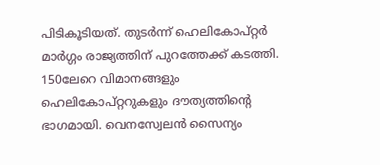പിടികൂടിയത്. തുടർന്ന് ഹെലികോപ്റ്റർ മാർഗ്ഗം രാജ്യത്തിന് പുറത്തേക്ക് കടത്തി. 150ലേറെ വിമാനങ്ങളും ഹെലികോപ്റ്ററുകളും ദൗത്യത്തിന്റെ ഭാഗമായി. വെനസ്വേലൻ സൈന്യം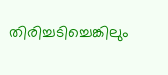തിരിച്ചടിച്ചെങ്കിലും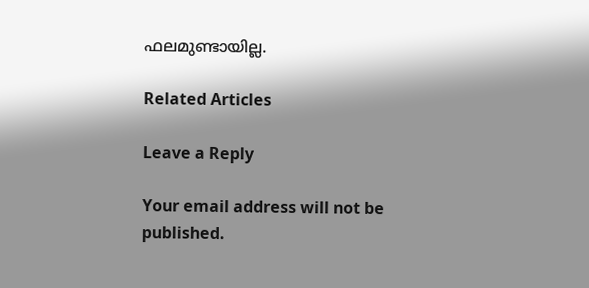ഫലമുണ്ടായില്ല.

Related Articles

Leave a Reply

Your email address will not be published.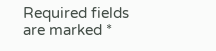Required fields are marked *